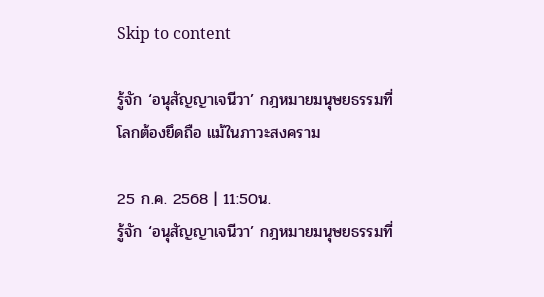Skip to content

รู้จัก ‘อนุสัญญาเจนีวา’ กฎหมายมนุษยธรรมที่โลกต้องยึดถือ แม้ในภาวะสงคราม

25 ก.ค. 2568 | 11:50น.
รู้จัก ‘อนุสัญญาเจนีวา’ กฎหมายมนุษยธรรมที่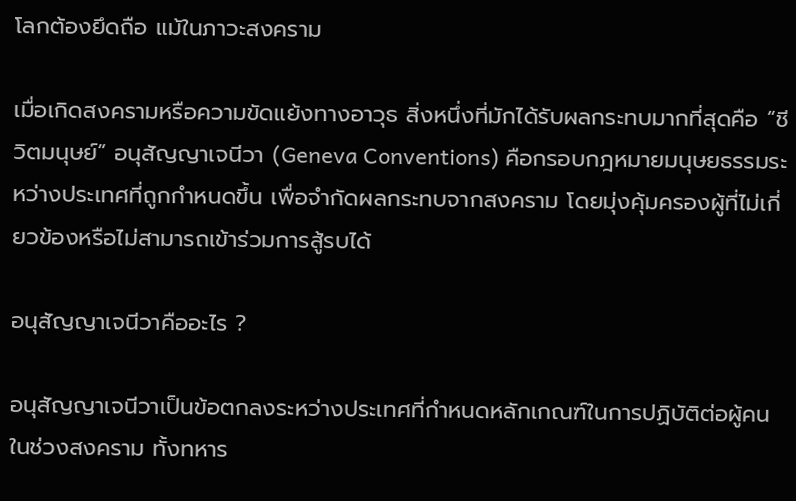โลกต้องยึดถือ แม้ในภาวะสงคราม

เมื่อเกิดสงครามหรือความขัดแย้งทางอาวุธ สิ่งหนึ่งที่มักได้รับผลกระทบมากที่สุดคือ “ชีวิตมนุษย์” อนุสัญญาเจนีวา (Geneva Conventions) คือกรอบกฎหมายมนุษยธรรมระหว่างประเทศที่ถูกกำหนดขึ้น เพื่อจำกัดผลกระทบจากสงคราม โดยมุ่งคุ้มครองผู้ที่ไม่เกี่ยวข้องหรือไม่สามารถเข้าร่วมการสู้รบได้

อนุสัญญาเจนีวาคืออะไร ?

อนุสัญญาเจนีวาเป็นข้อตกลงระหว่างประเทศที่กำหนดหลักเกณฑ์ในการปฏิบัติต่อผู้คนในช่วงสงคราม ทั้งทหาร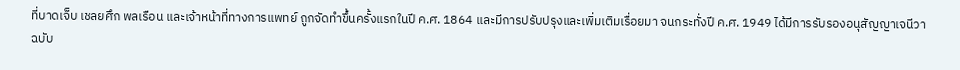ที่บาดเจ็บ เชลยศึก พลเรือน และเจ้าหน้าที่ทางการแพทย์ ถูกจัดทำขึ้นครั้งแรกในปี ค.ศ. 1864 และมีการปรับปรุงและเพิ่มเติมเรื่อยมา จนกระทั่งปี ค.ศ. 1949 ได้มีการรับรองอนุสัญญาเจนีวาฉบับ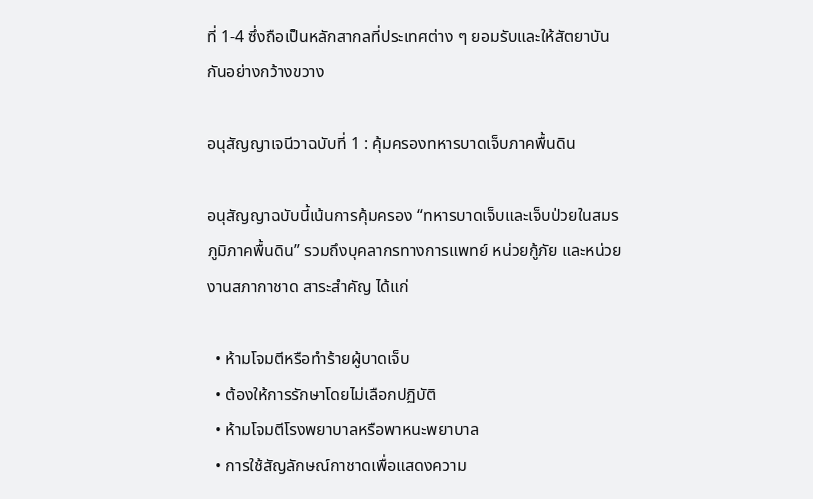ที่ 1-4 ซึ่งถือเป็นหลักสากลที่ประเทศต่าง ๆ ยอมรับและให้สัตยาบันกันอย่างกว้างขวาง

อนุสัญญาเจนีวาฉบับที่ 1 : คุ้มครองทหารบาดเจ็บภาคพื้นดิน

อนุสัญญาฉบับนี้เน้นการคุ้มครอง “ทหารบาดเจ็บและเจ็บป่วยในสมรภูมิภาคพื้นดิน” รวมถึงบุคลากรทางการแพทย์ หน่วยกู้ภัย และหน่วยงานสภากาชาด สาระสำคัญ ได้แก่

  • ห้ามโจมตีหรือทำร้ายผู้บาดเจ็บ
  • ต้องให้การรักษาโดยไม่เลือกปฏิบัติ
  • ห้ามโจมตีโรงพยาบาลหรือพาหนะพยาบาล
  • การใช้สัญลักษณ์กาชาดเพื่อแสดงความ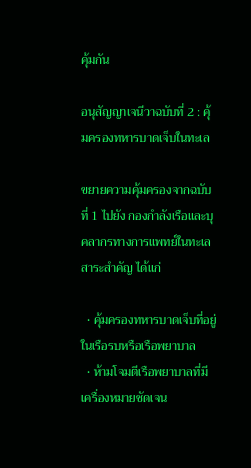คุ้มกัน

อนุสัญญาเจนีวาฉบับที่ 2 : คุ้มครองทหารบาดเจ็บในทะเล

ขยายความคุ้มครองจากฉบับที่ 1 ไปยัง กองกำลังเรือและบุคลากรทางการแพทย์ในทะเล สาระสำคัญ ได้แก่

  • คุ้มครองทหารบาดเจ็บที่อยู่ในเรือรบหรือเรือพยาบาล
  • ห้ามโจมตีเรือพยาบาลที่มีเครื่องหมายชัดเจน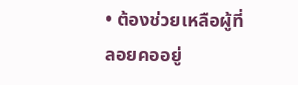• ต้องช่วยเหลือผู้ที่ลอยคออยู่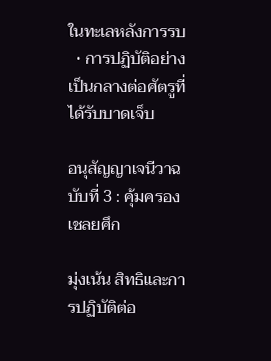ในทะเลหลังการรบ
  • การปฏิบัติอย่างเป็นกลางต่อศัตรูที่ได้รับบาดเจ็บ

อนุสัญญาเจนีวาฉบับที่ 3 : คุ้มครองเชลยศึก

มุ่งเน้น สิทธิและการปฏิบัติต่อ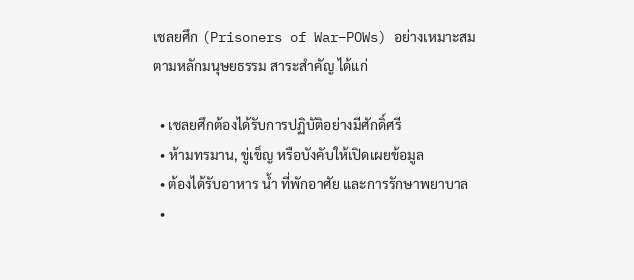เชลยศึก (Prisoners of War–POWs) อย่างเหมาะสมตามหลักมนุษยธรรม สาระสำคัญ ได้แก่

  • เชลยศึกต้องได้รับการปฏิบัติอย่างมีศักดิ์ศรี
  • ห้ามทรมาน, ขู่เข็ญ หรือบังคับให้เปิดเผยข้อมูล
  • ต้องได้รับอาหาร น้ำ ที่พักอาศัย และการรักษาพยาบาล
  •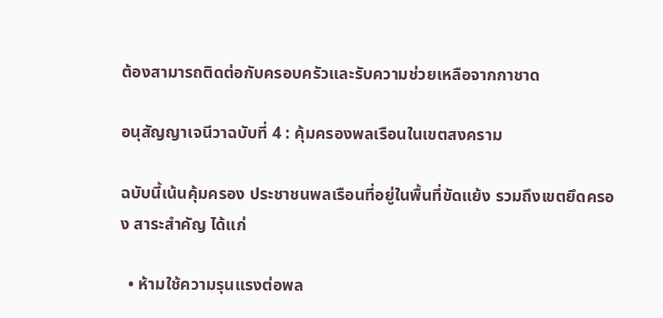ต้องสามารถติดต่อกับครอบครัวและรับความช่วยเหลือจากกาชาด

อนุสัญญาเจนีวาฉบับที่ 4 : คุ้มครองพลเรือนในเขตสงคราม

ฉบับนี้เน้นคุ้มครอง ประชาชนพลเรือนที่อยู่ในพื้นที่ขัดแย้ง รวมถึงเขตยึดครอง สาระสำคัญ ได้แก่

  • ห้ามใช้ความรุนแรงต่อพล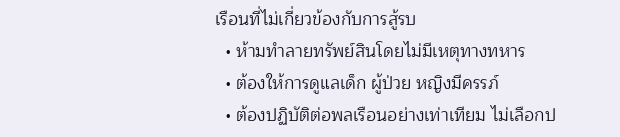เรือนที่ไม่เกี่ยวข้องกับการสู้รบ
  • ห้ามทำลายทรัพย์สินโดยไม่มีเหตุทางทหาร
  • ต้องให้การดูแลเด็ก ผู้ป่วย หญิงมีครรภ์
  • ต้องปฏิบัติต่อพลเรือนอย่างเท่าเทียม ไม่เลือกป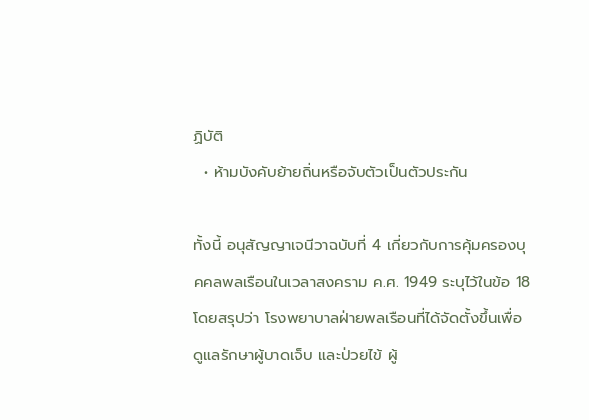ฏิบัติ
  • ห้ามบังคับย้ายถิ่นหรือจับตัวเป็นตัวประกัน

ทั้งนี้ อนุสัญญาเจนีวาฉบับที่ 4 เกี่ยวกับการคุ้มครองบุคคลพลเรือนในเวลาสงคราม ค.ศ. 1949 ระบุไว้ในข้อ 18 โดยสรุปว่า โรงพยาบาลฝ่ายพลเรือนที่ได้จัดตั้งขึ้นเพื่อดูแลรักษาผู้บาดเจ็บ และป่วยไข้ ผู้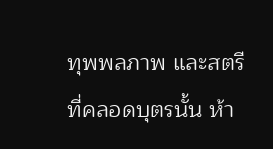ทุพพลภาพ และสตรีที่คลอดบุตรนั้น ห้า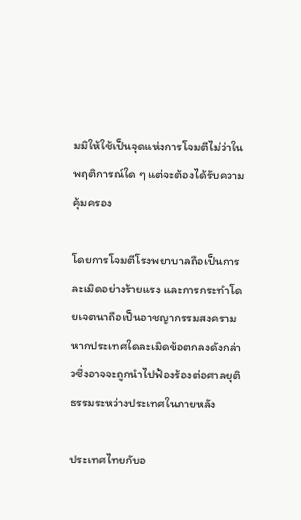มมิให้ใช้เป็นจุดแห่งการโจมตีไม่ว่าในพฤติการณ์ใด ๆ แต่จะต้องได้รับความคุ้มครอง

โดยการโจมตีโรงพยาบาลถือเป็นการละเมิดอย่างร้ายแรง และการกระทำโดยเจตนาถือเป็นอาชญากรรมสงคราม หากประเทศใดละเมิดข้อตกลงดังกล่าวซึ่งอาจจะถูกนำไปฟ้องร้องต่อศาลยุติธรรมระหว่างประเทศในภายหลัง

ประเทศไทยกับอ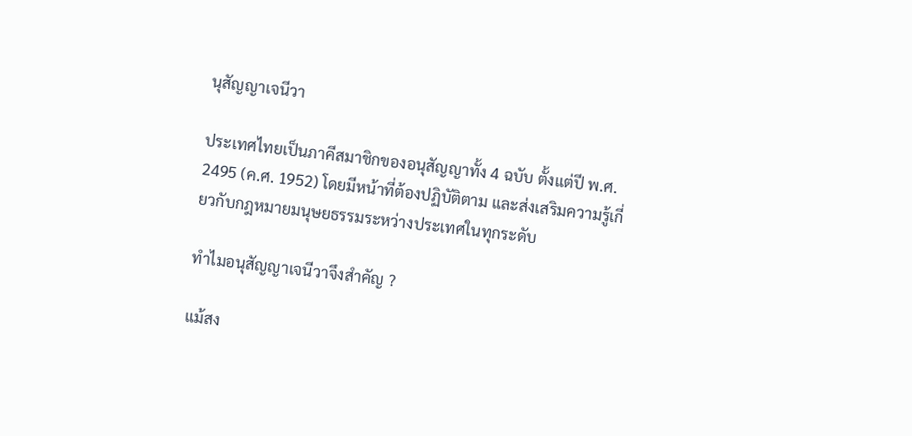นุสัญญาเจนีวา

ประเทศไทยเป็นภาคีสมาชิกของอนุสัญญาทั้ง 4 ฉบับ ตั้งแต่ปี พ.ศ. 2495 (ค.ศ. 1952) โดยมีหน้าที่ต้องปฏิบัติตาม และส่งเสริมความรู้เกี่ยวกับกฎหมายมนุษยธรรมระหว่างประเทศในทุกระดับ

ทำไมอนุสัญญาเจนีวาจึงสำคัญ ?

แม้สง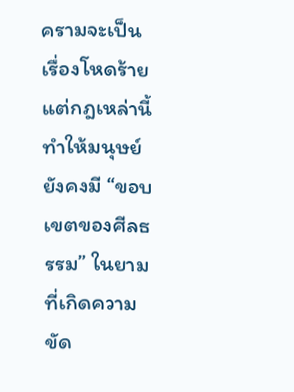ครามจะเป็นเรื่องโหดร้าย แต่กฎเหล่านี้ทำให้มนุษย์ยังคงมี “ขอบเขตของศีลธรรม” ในยามที่เกิดความขัด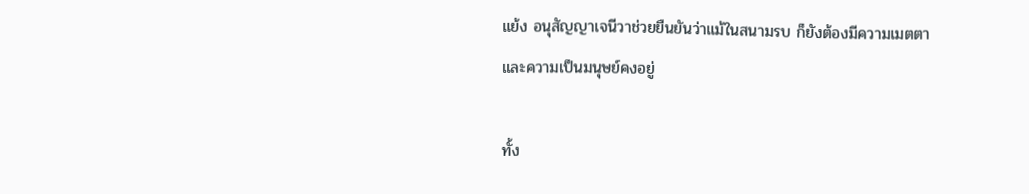แย้ง อนุสัญญาเจนีวาช่วยยืนยันว่าแม้ในสนามรบ ก็ยังต้องมีความเมตตาและความเป็นมนุษย์คงอยู่

ทั้ง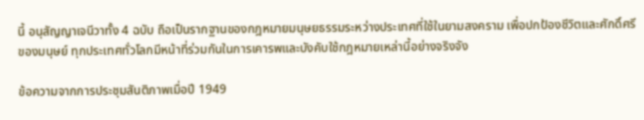นี้ อนุสัญญาเจนีวาทั้ง 4 ฉบับ ถือเป็นรากฐานของกฎหมายมนุษยธรรมระหว่างประเทศที่ใช้ในยามสงคราม เพื่อปกป้องชีวิตและศักดิ์ศรีของมนุษย์ ทุกประเทศทั่วโลกมีหน้าที่ร่วมกันในการเคารพและบังคับใช้กฎหมายเหล่านี้อย่างจริงจัง

ข้อความจากการประชุมสันติภาพเมื่อปี 1949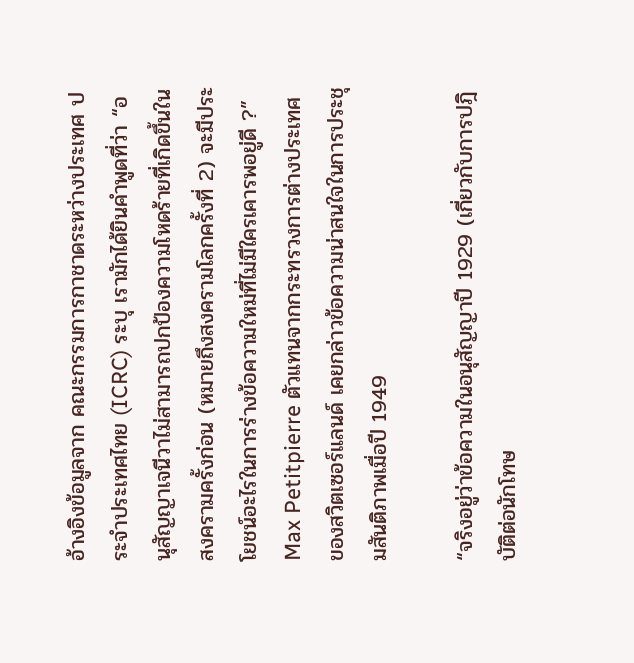อ้างอิงข้อมูลจาก คณะกรรมการกาชาดระหว่างประเทศ ประจำประเทศไทย (ICRC) ระบุ เรามักได้ยินคำพูดที่ว่า “อนุสัญญาเจนีวาไม่สามารถปกป้องความโหดร้ายที่เกิดขึ้นในสงครามครั้งก่อน (หมายถึงสงครามโลกครั้งที่ 2) จะมีประโยชน์อะไรในการร่างข้อความใหม่ที่ไม่มีใครเคารพอยู่ดี ?” Max Petitpierre ตัวแทนจากกระทรวงการต่างประเทศของสวิตเซอร์แลนด์ เคยกล่าวข้อความน่าสนใจในการประชุมสันติภาพเมื่อปี 1949

“จริงอยู่ว่าข้อความในอนุสัญญาปี 1929 (เกี่ยวกับการปฎิบัติต่อนักโทษ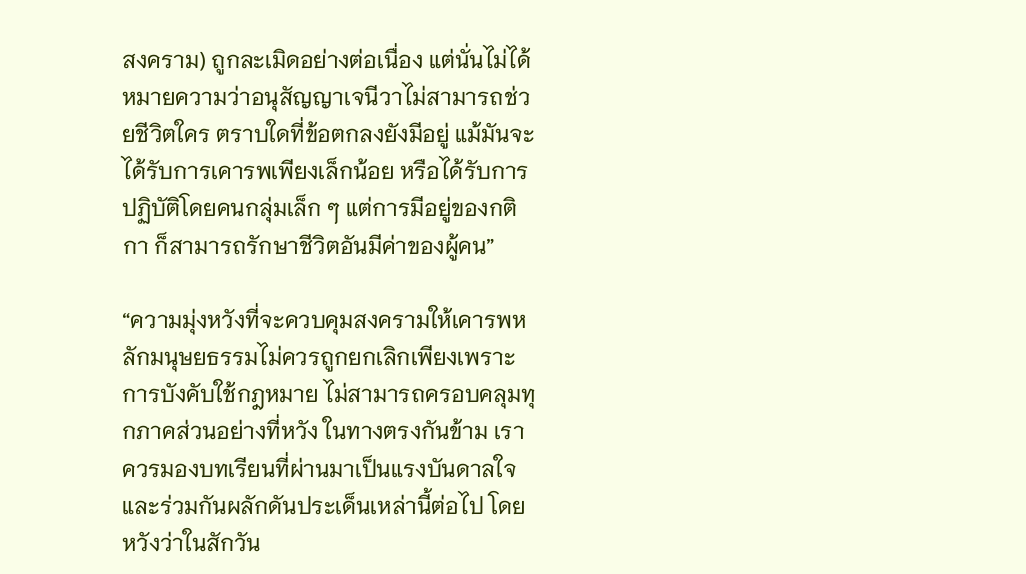สงคราม) ถูกละเมิดอย่างต่อเนื่อง แต่นั่นไม่ได้หมายความว่าอนุสัญญาเจนีวาไม่สามารถช่วยชีวิตใคร ตราบใดที่ข้อตกลงยังมีอยู่ แม้มันจะได้รับการเคารพเพียงเล็กน้อย หรือได้รับการปฏิบัติโดยคนกลุ่มเล็ก ๆ แต่การมีอยู่ของกติกา ก็สามารถรักษาชีวิตอันมีค่าของผู้คน”

“ความมุ่งหวังที่จะควบคุมสงครามให้เคารพหลักมนุษยธรรมไม่ควรถูกยกเลิกเพียงเพราะการบังคับใช้กฎหมาย ไม่สามารถครอบคลุมทุกภาคส่วนอย่างที่หวัง ในทางตรงกันข้าม เราควรมองบทเรียนที่ผ่านมาเป็นแรงบันดาลใจ และร่วมกันผลักดันประเด็นเหล่านี้ต่อไป โดยหวังว่าในสักวัน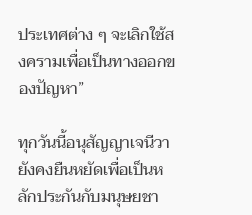ประเทศต่าง ๆ จะเลิกใช้สงครามเพื่อเป็นทางออกของปัญหา”

ทุกวันนี้อนุสัญญาเจนีวายังคงยืนหยัดเพื่อเป็นหลักประกันกับมนุษยชา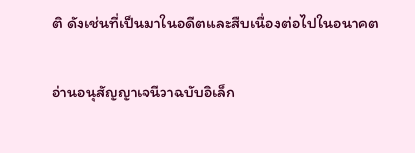ติ ดังเช่นที่เป็นมาในอดีตและสืบเนื่องต่อไปในอนาคต

อ่านอนุสัญญาเจนีวาฉบับอิเล็ก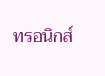ทรอนิกส์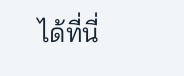ได้ที่นี่